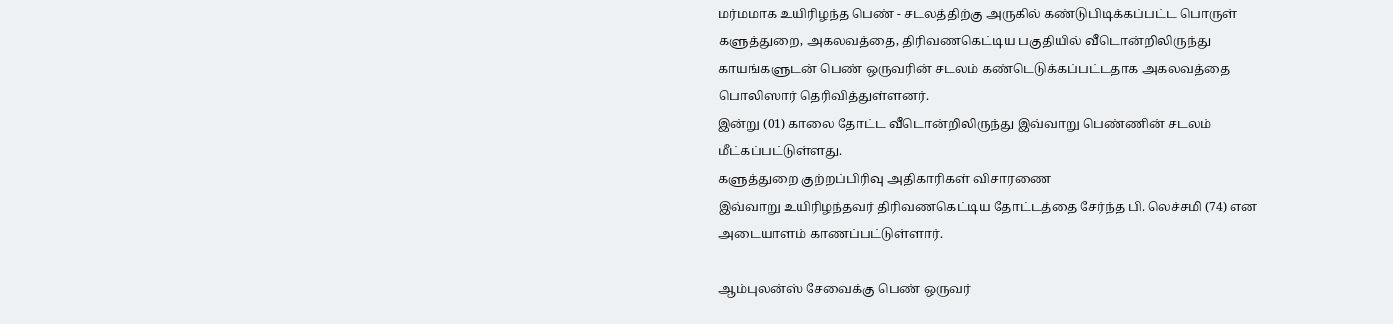மர்மமாக உயிரிழந்த பெண் - சடலத்திற்கு அருகில் கண்டுபிடிக்கப்பட்ட பொருள்
களுத்துறை, அகலவத்தை, திரிவணகெட்டிய பகுதியில் வீடொன்றிலிருந்து காயங்களுடன் பெண் ஒருவரின் சடலம் கண்டெடுக்கப்பட்டதாக அகலவத்தை பொலிஸார் தெரிவித்துள்ளனர்.
இன்று (01) காலை தோட்ட வீடொன்றிலிருந்து இவ்வாறு பெண்ணின் சடலம் மீட்கப்பட்டுள்ளது.
களுத்துறை குற்றப்பிரிவு அதிகாரிகள் விசாரணை
இவ்வாறு உயிரிழந்தவர் திரிவணகெட்டிய தோட்டத்தை சேர்ந்த பி. லெச்சமி (74) என அடையாளம் காணப்பட்டுள்ளார்.

ஆம்புலன்ஸ் சேவைக்கு பெண் ஒருவர்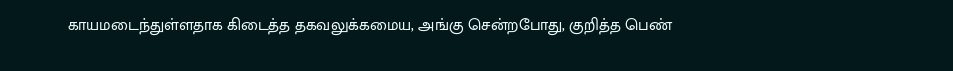காயமடைந்துள்ளதாக கிடைத்த தகவலுக்கமைய, அங்கு சென்றபோது, குறித்த பெண்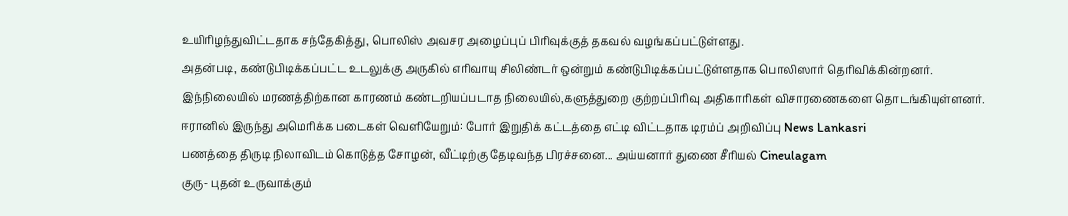உயிரிழந்துவிட்டதாக சந்தேகித்து, பொலிஸ் அவசர அழைப்புப் பிரிவுக்குத் தகவல் வழங்கப்பட்டுள்ளது.
அதன்படி, கண்டுபிடிக்கப்பட்ட உடலுக்கு அருகில் எரிவாயு சிலிண்டர் ஒன்றும் கண்டுபிடிக்கப்பட்டுள்ளதாக பொலிஸார் தெரிவிக்கின்றனர்.
இந்நிலையில் மரணத்திற்கான காரணம் கண்டறியப்படாத நிலையில்,களுத்துறை குற்றப்பிரிவு அதிகாரிகள் விசாரணைகளை தொடங்கியுள்ளனர்.
ஈரானில் இருந்து அமெரிக்க படைகள் வெளியேறும்: போர் இறுதிக் கட்டத்தை எட்டி விட்டதாக டிரம்ப் அறிவிப்பு News Lankasri
பணத்தை திருடி நிலாவிடம் கொடுத்த சோழன், வீட்டிற்கு தேடிவந்த பிரச்சனை... அய்யனார் துணை சீரியல் Cineulagam
குரு- புதன் உருவாக்கும்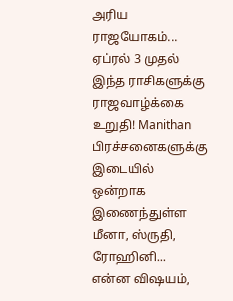அரிய ராஜயோகம்... ஏப்ரல் 3 முதல் இந்த ராசிகளுக்கு ராஜவாழ்க்கை உறுதி! Manithan
பிரச்சனைகளுக்கு இடையில் ஒன்றாக இணைந்துள்ள மீனா, ஸ்ருதி, ரோஹினி... என்ன விஷயம்,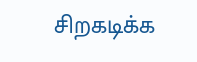சிறகடிக்க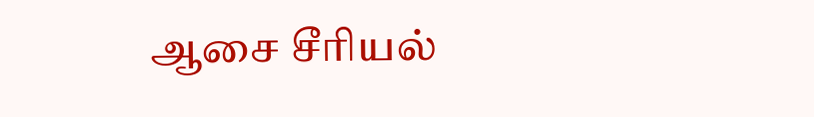ஆசை சீரியல்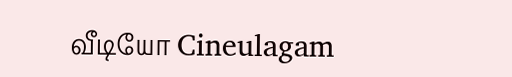வீடியோ Cineulagam